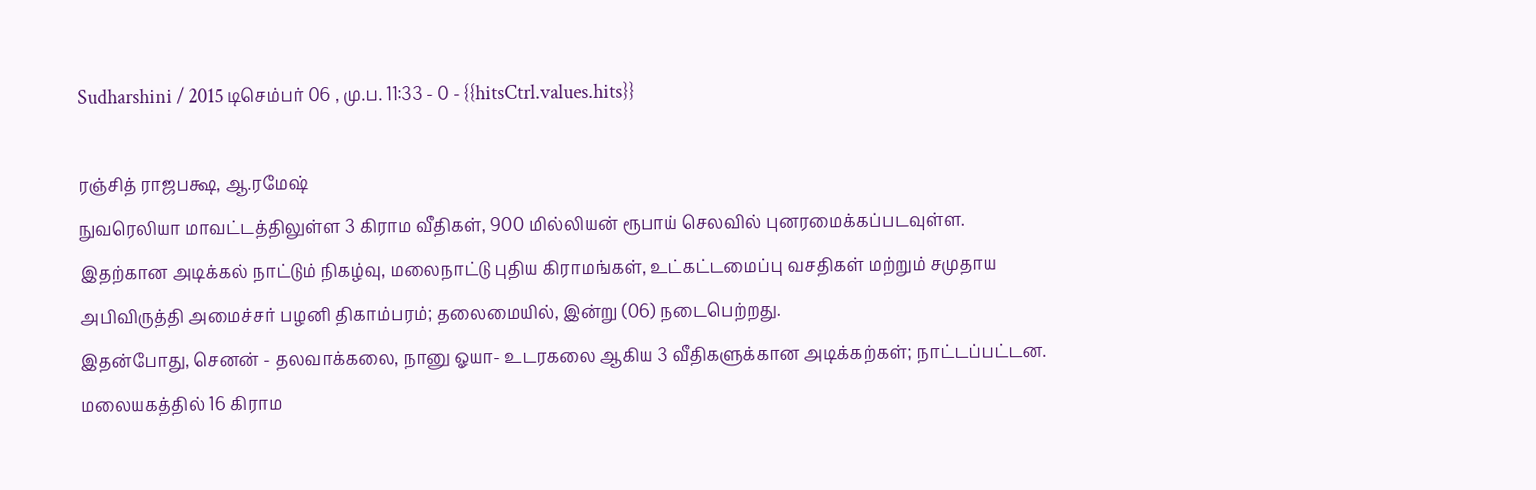Sudharshini / 2015 டிசெம்பர் 06 , மு.ப. 11:33 - 0 - {{hitsCtrl.values.hits}}

ரஞ்சித் ராஜபக்ஷ, ஆ.ரமேஷ்
நுவரெலியா மாவட்டத்திலுள்ள 3 கிராம வீதிகள், 900 மில்லியன் ரூபாய் செலவில் புனரமைக்கப்படவுள்ள. இதற்கான அடிக்கல் நாட்டும் நிகழ்வு, மலைநாட்டு புதிய கிராமங்கள், உட்கட்டமைப்பு வசதிகள் மற்றும் சமுதாய அபிவிருத்தி அமைச்சர் பழனி திகாம்பரம்; தலைமையில், இன்று (06) நடைபெற்றது.
இதன்போது, செனன் - தலவாக்கலை, நானு ஓயா- உடரகலை ஆகிய 3 வீதிகளுக்கான அடிக்கற்கள்; நாட்டப்பட்டன.
மலையகத்தில் 16 கிராம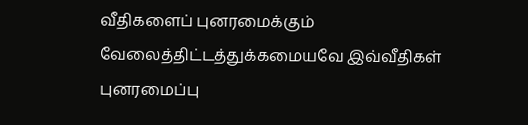வீதிகளைப் புனரமைக்கும் வேலைத்திட்டத்துக்கமையவே இவ்வீதிகள் புனரமைப்பு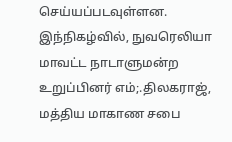செய்யப்படவுள்ளன.
இந்நிகழ்வில், நுவரெலியா மாவட்ட நாடாளுமன்ற உறுப்பினர் எம்;.திலகராஜ், மத்திய மாகாண சபை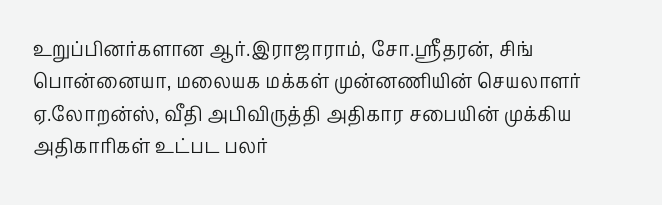உறுப்பினர்களான ஆர்.இராஜாராம், சோ.ஸ்ரீதரன், சிங் பொன்னையா, மலையக மக்கள் முன்னணியின் செயலாளர் ஏ.லோறன்ஸ், வீதி அபிவிருத்தி அதிகார சபையின் முக்கிய அதிகாரிகள் உட்பட பலர்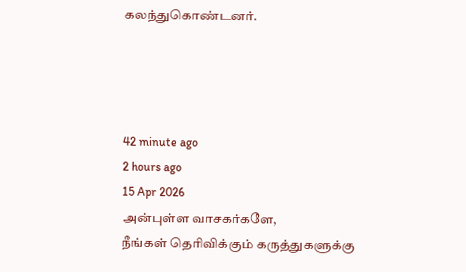கலந்துகொண்டனர்.




42 minute ago
2 hours ago
15 Apr 2026
அன்புள்ள வாசகர்களே,
நீங்கள் தெரிவிக்கும் கருத்துகளுக்கு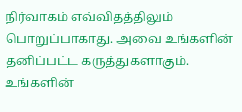நிர்வாகம் எவ்விதத்திலும் பொறுப்பாகாது. அவை உங்களின் தனிப்பட்ட கருத்துகளாகும். உங்களின்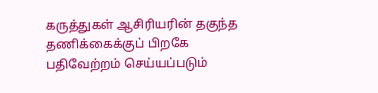கருத்துகள் ஆசிரியரின் தகுந்த தணிக்கைக்குப் பிறகே பதிவேற்றம் செய்யப்படும்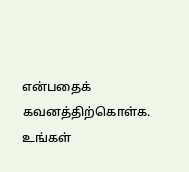என்பதைக் கவனத்திற்கொள்க. உங்கள்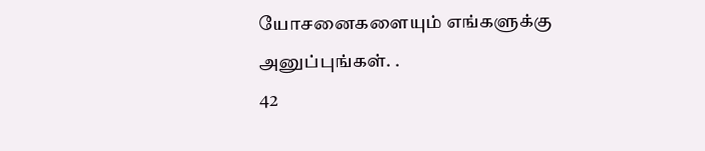யோசனைகளையும் எங்களுக்கு அனுப்புங்கள். .
42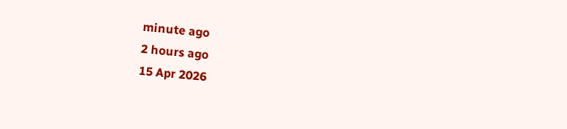minute ago
2 hours ago
15 Apr 2026